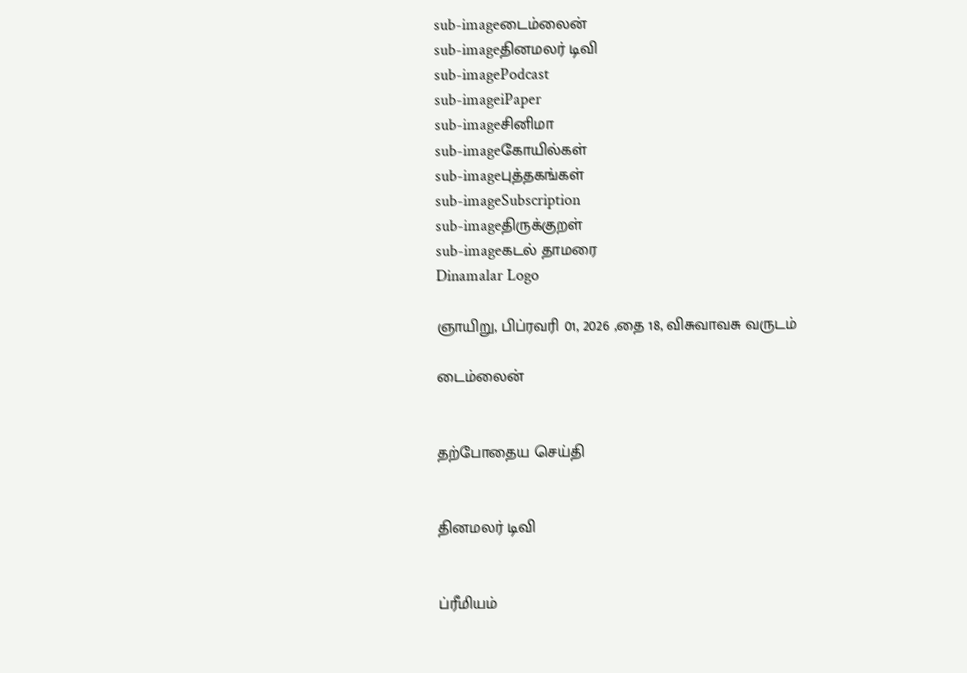sub-imageடைம்லைன்
sub-imageதினமலர் டிவி
sub-imagePodcast
sub-imageiPaper
sub-imageசினிமா
sub-imageகோயில்கள்
sub-imageபுத்தகங்கள்
sub-imageSubscription
sub-imageதிருக்குறள்
sub-imageகடல் தாமரை
Dinamalar Logo

ஞாயிறு, பிப்ரவரி 01, 2026 ,தை 18, விசுவாவசு வருடம்

டைம்லைன்


தற்போதைய செய்தி


தினமலர் டிவி


ப்ரீமியம்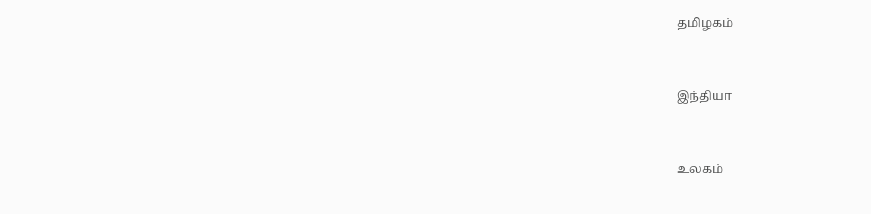தமிழகம்


இந்தியா


உலகம்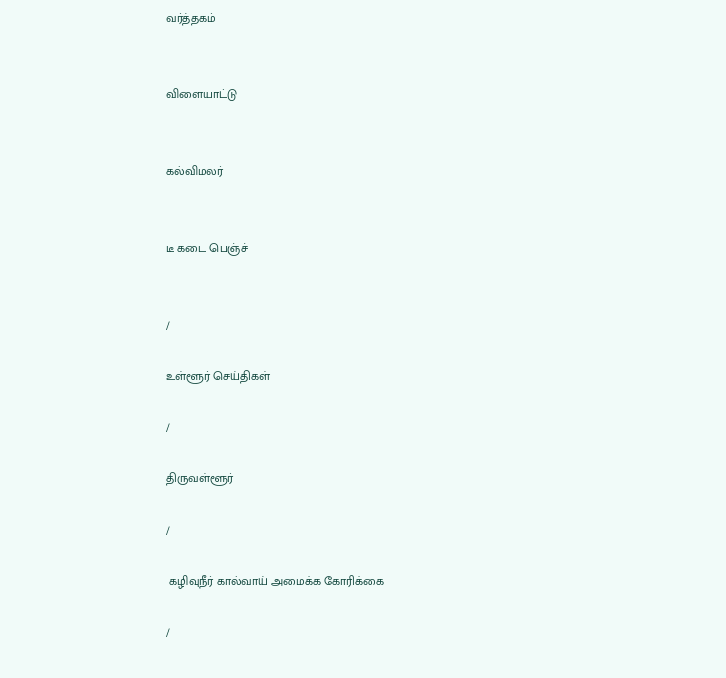வர்த்தகம்


விளையாட்டு


கல்விமலர்


டீ கடை பெஞ்ச்


/

உள்ளூர் செய்திகள்

/

திருவள்ளூர்

/

 கழிவுநீர் கால்வாய் அமைக்க கோரிக்கை

/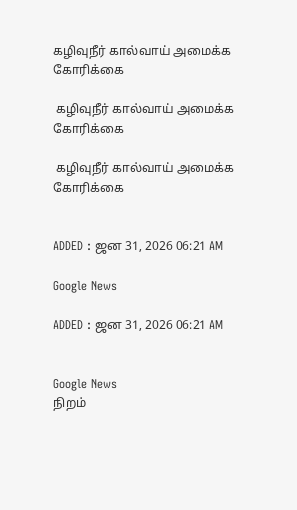கழிவுநீர் கால்வாய் அமைக்க கோரிக்கை

 கழிவுநீர் கால்வாய் அமைக்க கோரிக்கை

 கழிவுநீர் கால்வாய் அமைக்க கோரிக்கை


ADDED : ஜன 31, 2026 06:21 AM

Google News

ADDED : ஜன 31, 2026 06:21 AM


Google News
நிறம்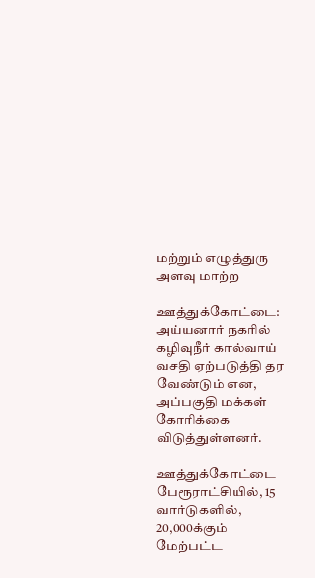மற்றும் எழுத்துரு அளவு மாற்ற

ஊத்துக்கோட்டை: அய்யனார் நகரில் கழிவுநீர் கால்வாய் வசதி ஏற்படுத்தி தர வேண்டும் என, அப்பகுதி மக்கள் கோரிக்கை விடுத்துள்ளனர்.

ஊத்துக்கோட்டை பேரூராட்சியில், 15 வார்டுகளில், 20,000க்கும் மேற்பட்ட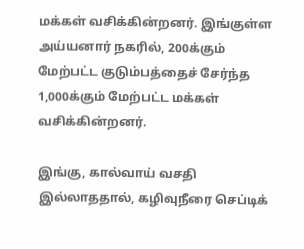மக்கள் வசிக்கின்றனர். இங்குள்ள அய்யனார் நகரில், 200க்கும் மேற்பட்ட குடும்பத்தைச் சேர்ந்த 1,000க்கும் மேற்பட்ட மக்கள் வசிக்கின்றனர்.

இங்கு, கால்வாய் வசதி இல்லாததால், கழிவுநீரை செப்டிக்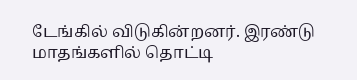டேங்கில் விடுகின்றனர். இரண்டு மாதங்களில் தொட்டி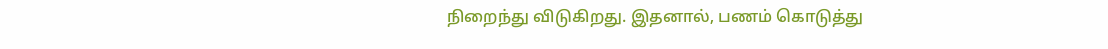நிறைந்து விடுகிறது. இதனால், பணம் கொடுத்து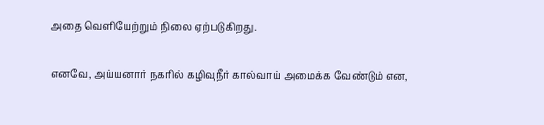அதை வெளியேற்றும் நிலை ஏற்படுகிறது.

எனவே, அய்யனார் நகரில் கழிவுநீர் கால்வாய் அமைக்க வேண்டும் என,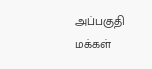அப்பகுதி மக்கள்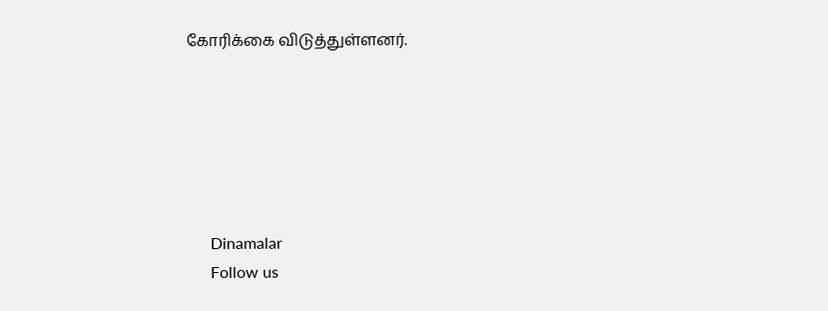கோரிக்கை விடுத்துள்ளனர்.






      Dinamalar
      Follow us